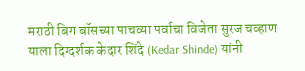मराठी बिग बॉसच्या पाचव्या पर्वाचा विजेता सुरज चव्हाण याला दिग्दर्शक केदार शिंदे (Kedar Shinde) यांनी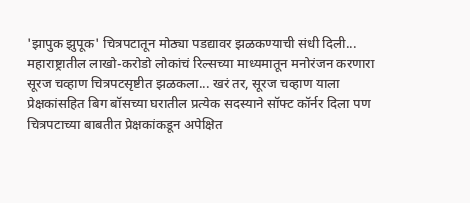'झापुक झुपूक' चित्रपटातून मोठ्या पडद्यावर झळकण्याची संधी दिली... महाराष्ट्रातील लाखो-करोडो लोकांचं रिल्सच्या माध्यमातून मनोरंजन करणारा सूरज चव्हाण चित्रपटसृष्टीत झळकला... खरं तर, सूरज चव्हाण याला प्रेक्षकांसहित बिग बॉसच्या घरातील प्रत्येक सदस्याने सॉफ्ट कॉर्नर दिला पण चित्रपटाच्या बाबतीत प्रेक्षकांकडून अपेक्षित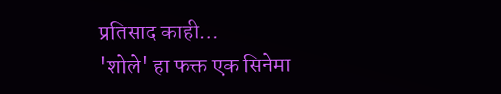प्रतिसाद काही…
'शोले' हा फक्त एक सिनेमा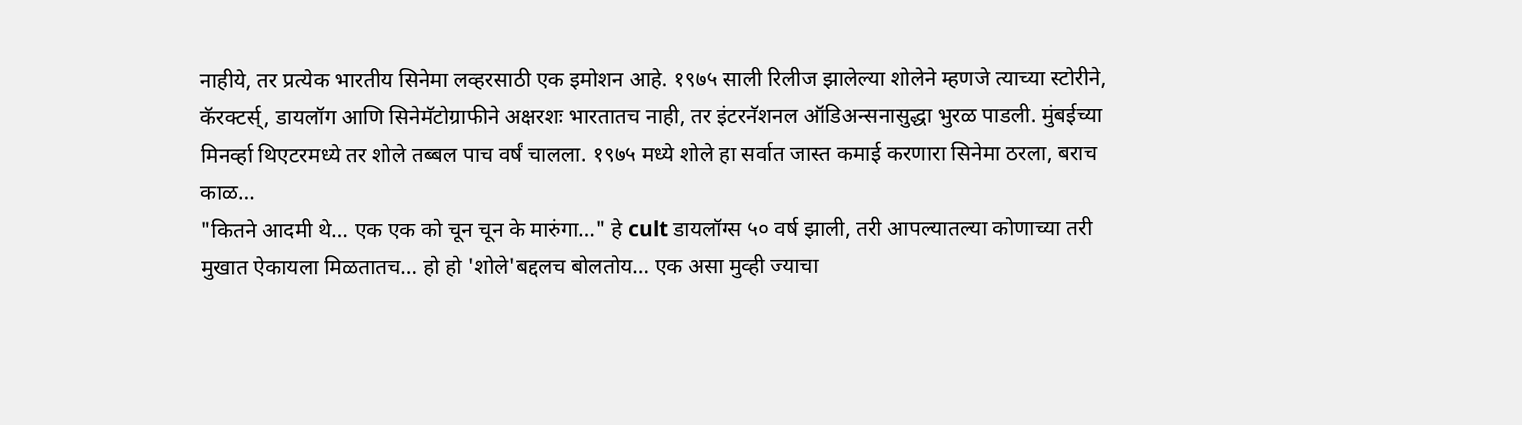नाहीये, तर प्रत्येक भारतीय सिनेमा लव्हरसाठी एक इमोशन आहे. १९७५ साली रिलीज झालेल्या शोलेने म्हणजे त्याच्या स्टोरीने, कॅरक्टर्स्, डायलॉग आणि सिनेमॅटोग्राफीने अक्षरशः भारतातच नाही, तर इंटरनॅशनल ऑडिअन्सनासुद्धा भुरळ पाडली. मुंबईच्या मिनर्व्हा थिएटरमध्ये तर शोले तब्बल पाच वर्षं चालला. १९७५ मध्ये शोले हा सर्वात जास्त कमाई करणारा सिनेमा ठरला, बराच काळ…
"कितने आदमी थे… एक एक को चून चून के मारुंगा…" हे cult डायलॉग्स ५० वर्ष झाली, तरी आपल्यातल्या कोणाच्या तरी मुखात ऐकायला मिळतातच… हो हो 'शोले'बद्दलच बोलतोय… एक असा मुव्ही ज्याचा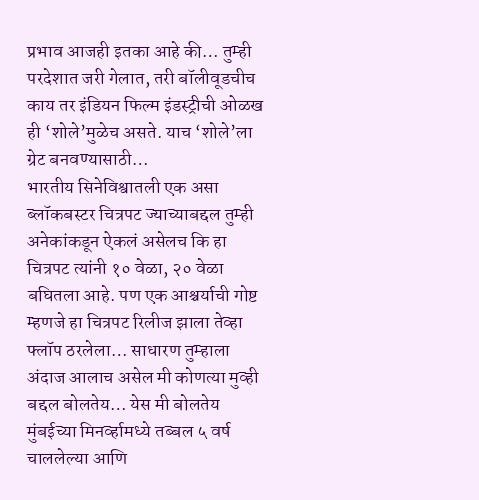प्रभाव आजही इतका आहे की… तुम्ही परदेशात जरी गेलात, तरी बॉलीवूडचीच काय तर इंडियन फिल्म इंडस्ट्रीची ओळख ही ‘शोले’मुळेच असते. याच ‘शोले’ला ग्रेट बनवण्यासाठी…
भारतीय सिनेविश्वातली एक असा ब्लॉकबस्टर चित्रपट ज्याच्याबद्दल तुम्ही अनेकांकडून ऐकलं असेलच कि हा चित्रपट त्यांनी १० वेळा, २० वेळा बघितला आहे. पण एक आश्चर्याची गोष्ट म्हणजे हा चित्रपट रिलीज झाला तेव्हा फ्लॉप ठरलेला… साधारण तुम्हाला अंदाज आलाच असेल मी कोणत्या मुव्ही बद्दल बोलतेय… येस मी बोलतेय मुंबईच्या मिनर्व्हामध्ये तब्बल ५ वर्ष चाललेल्या आणि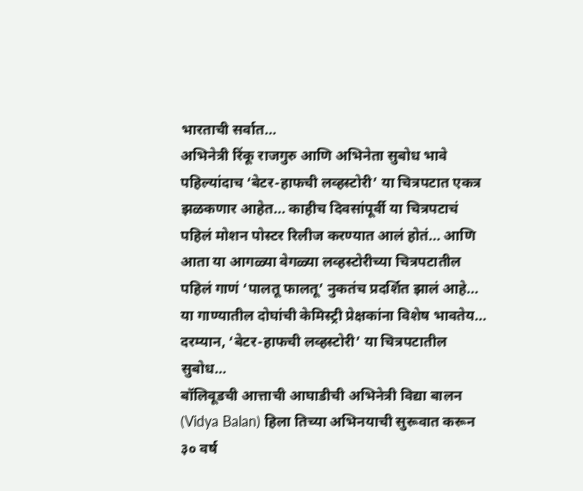भारताची सर्वात…
अभिनेत्री रिंकू राजगुरु आणि अभिनेता सुबोध भावे पहिल्यांदाच ‘बेटर-हाफची लव्हस्टोरी’ या चित्रपटात एकत्र झळकणार आहेत... काहीच दिवसांपूर्वी या चित्रपटाचं पहिलं मोशन पोस्टर रिलीज करण्यात आलं होतं... आणि आता या आगळ्या वेगळ्या लव्हस्टोरीच्या चित्रपटातील पहिलं गाणं ‘पालतू फालतू’ नुकतंच प्रदर्शित झालं आहे... या गाण्यातील दोघांची केमिस्ट्री प्रेक्षकांना विशेष भावतेय...
दरम्यान, ‘बेटर-हाफची लव्हस्टोरी’ या चित्रपटातील सुबोध…
बॉलिवूडची आत्ताची आघाडीची अभिनेत्री विद्या बालन (Vidya Balan) हिला तिच्या अभिनयाची सुरूवात करून ३० वर्ष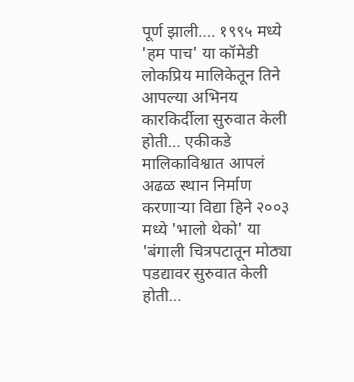पूर्ण झाली…. १९९५ मध्ये 'हम पाच' या कॉमेडी लोकप्रिय मालिकेतून तिने आपल्या अभिनय कारकिर्दीला सुरुवात केली होती… एकीकडे मालिकाविश्वात आपलं अढळ स्थान निर्माण करणाऱ्या विद्या हिने २००३ मध्ये 'भालो थेको' या 'बंगाली चित्रपटातून मोठ्या पडद्यावर सुरुवात केली होती…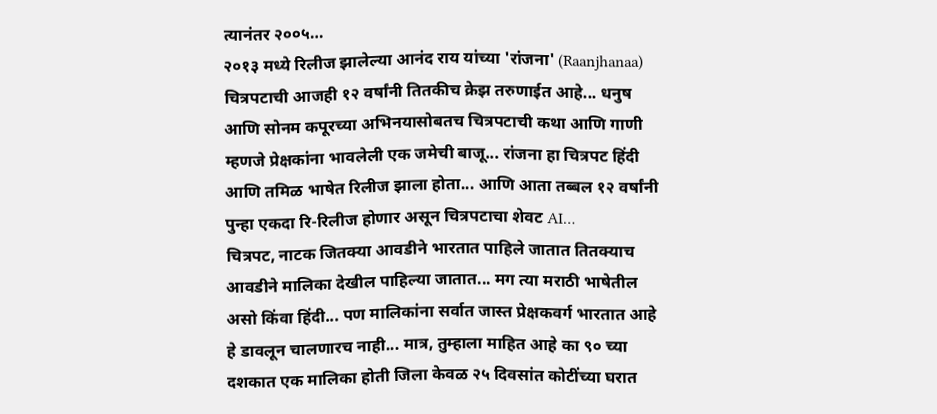त्यानंतर २००५…
२०१३ मध्ये रिलीज झालेल्या आनंद राय यांच्या 'रांजना' (Raanjhanaa) चित्रपटाची आजही १२ वर्षांनी तितकीच क्रेझ तरुणाईत आहे... धनुष आणि सोनम कपूरच्या अभिनयासोबतच चित्रपटाची कथा आणि गाणी म्हणजे प्रेक्षकांना भावलेली एक जमेची बाजू... रांजना हा चित्रपट हिंदी आणि तमिळ भाषेत रिलीज झाला होता... आणि आता तब्बल १२ वर्षांनी पुन्हा एकदा रि-रिलीज होणार असून चित्रपटाचा शेवट AI…
चित्रपट, नाटक जितक्या आवडीने भारतात पाहिले जातात तितक्याच आवडीने मालिका देखील पाहिल्या जातात... मग त्या मराठी भाषेतील असो किंवा हिंदी... पण मालिकांना सर्वात जास्त प्रेक्षकवर्ग भारतात आहे हे डावलून चालणारच नाही... मात्र, तुम्हाला माहित आहे का ९० च्या दशकात एक मालिका होती जिला केवळ २५ दिवसांत कोटींच्या घरात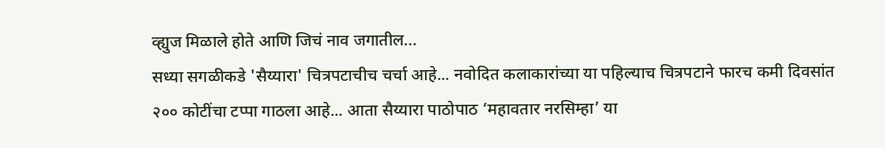व्ह्युज मिळाले होते आणि जिचं नाव जगातील…
सध्या सगळीकडे 'सैय्यारा' चित्रपटाचीच चर्चा आहे... नवोदित कलाकारांच्या या पहिल्याच चित्रपटाने फारच कमी दिवसांत २०० कोटींचा टप्पा गाठला आहे... आता सैय्यारा पाठोपाठ ‘महावतार नरसिम्हा’ या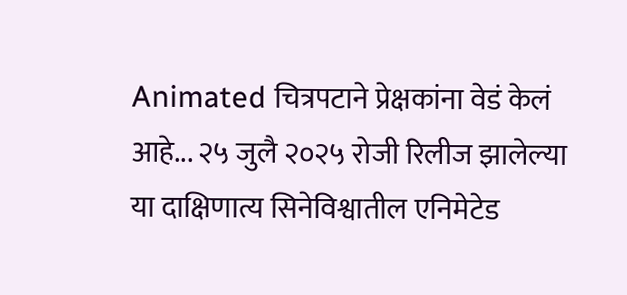Animated चित्रपटाने प्रेक्षकांना वेडं केलं आहे... २५ जुलै २०२५ रोजी रिलीज झालेल्या या दाक्षिणात्य सिनेविश्वातील एनिमेटेड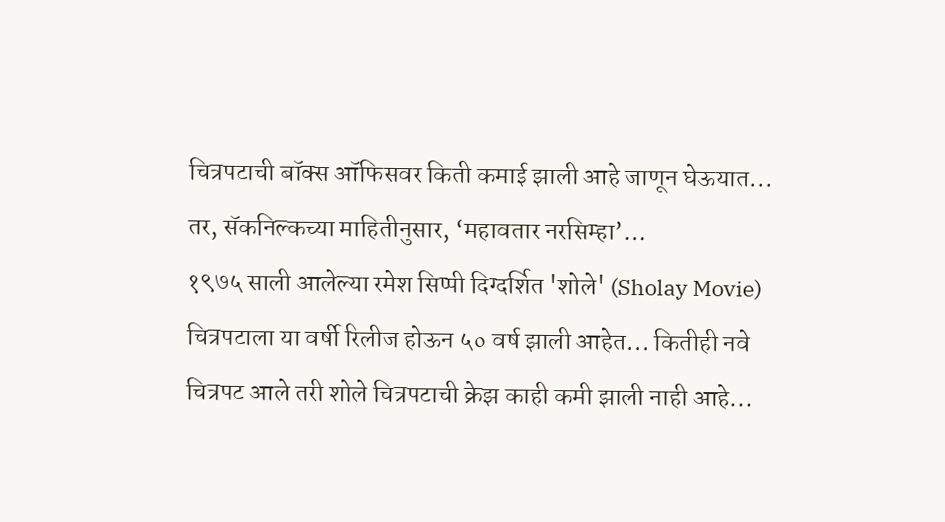चित्रपटाची बॉक्स ऑफिसवर किती कमाई झाली आहे जाणून घेऊयात...
तर, सॅकनिल्कच्या माहितीनुसार, ‘महावतार नरसिम्हा’…
१९७५ साली आलेल्या रमेश सिप्पी दिग्दर्शित 'शोले' (Sholay Movie) चित्रपटाला या वर्षी रिलीज होऊन ५० वर्ष झाली आहेत... कितीही नवे चित्रपट आले तरी शोले चित्रपटाची क्रेझ काही कमी झाली नाही आहे...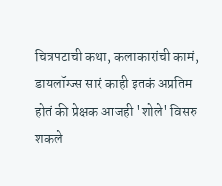चित्रपटाची कथा, कलाकारांची कामं, डायलॉग्ज्स सारं काही इतकं अप्रतिम होतं की प्रेक्षक आजही 'शोले' विसरु शकले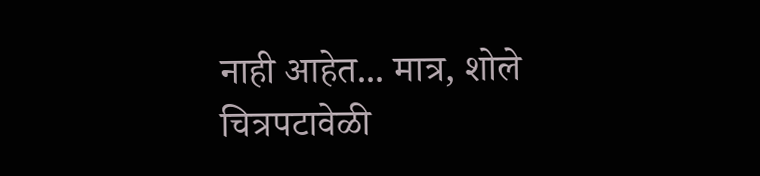नाही आहेत... मात्र, शोले चित्रपटावेळी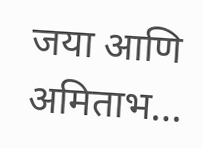जया आणि अमिताभ…